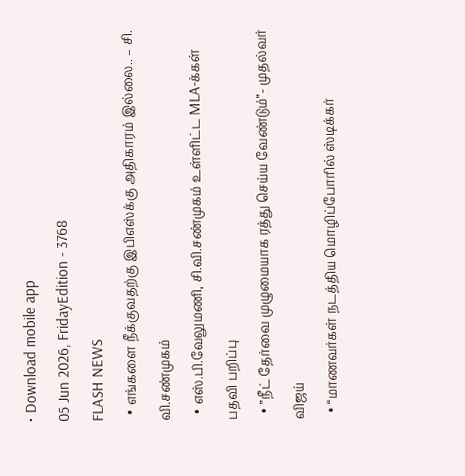• Download mobile app
05 Jun 2026, FridayEdition - 3768
FLASH NEWS
  • எங்களை நீக்குவதற்கு இபிஎஸ்க்கு அதிகாரம் இல்லை.. – சி. வி.சண்முகம்
  • எஸ்.பி.வேலுமணி, சி.வி.சண்முகம் உள்ளிட்ட MLA-க்கள் பதவி பறிப்பு
  • ”நீட் தேர்வை முழுமையாக ரத்து செய்ய வேண்டும்”- முதல்வர் விஜய்
  • “மாணவர்கள் நடத்திய மொழிப்போரில் ஸ்டிக்கர்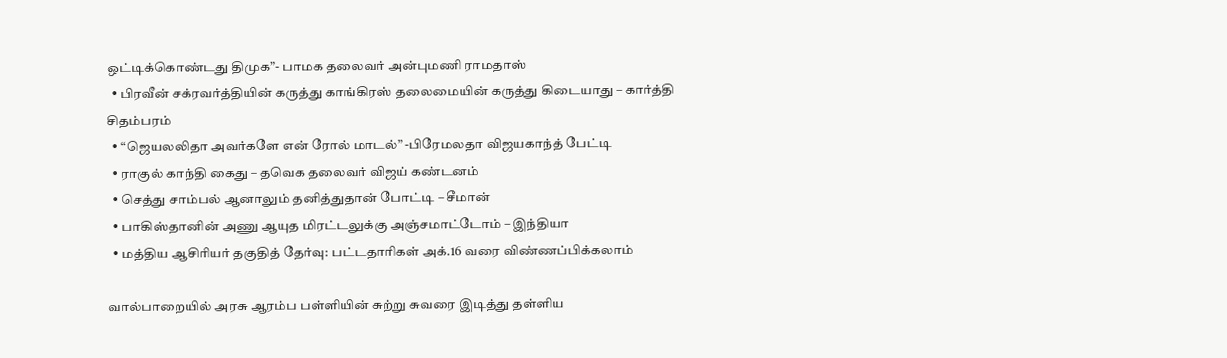ஒட்டிக்கொண்டது திமுக”- பாமக தலைவர் அன்புமணி ராமதாஸ்
  • பிரவீன் சக்ரவர்த்தியின் கருத்து காங்கிரஸ் தலைமையின் கருத்து கிடையாது – கார்த்தி சிதம்பரம்
  • “ஜெயலலிதா அவர்களே என் ரோல் மாடல்” -பிரேமலதா விஜயகாந்த் பேட்டி
  • ராகுல் காந்தி கைது – தவெக தலைவர் விஜய் கண்டனம்
  • செத்து சாம்பல் ஆனாலும் தனித்துதான் போட்டி – சீமான்
  • பாகிஸ்தானின் அணு ஆயுத மிரட்டலுக்கு அஞ்சமாட்டோம் – இந்தியா
  • மத்திய ஆசிரியர் தகுதித் தேர்வு: பட்டதாரிகள் அக்.16 வரை விண்ணப்பிக்கலாம்

வால்பாறையில் அரசு ஆரம்ப பள்ளியின் சுற்று சுவரை இடித்து தள்ளிய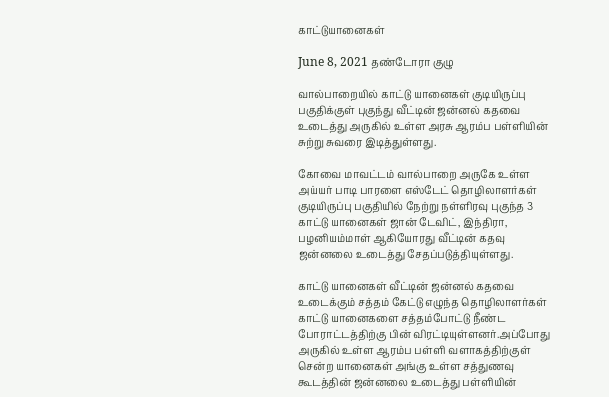காட்டுயானைகள்

June 8, 2021 தண்டோரா குழு

வால்பாறையில் காட்டு யானைகள் குடியிருப்பு பகுதிக்குள் புகுந்து வீட்டின் ஜன்னல் கதவை உடைத்து அருகில் உள்ள அரசு ஆரம்ப பள்ளியின் சுற்று சுவரை இடித்துள்ளது.

கோவை மாவட்டம் வால்பாறை அருகே உள்ள அய்யர் பாடி பாரளை எஸ்டேட் தொழிலாளர்கள் குடியிருப்பு பகுதியில் நேற்று நள்ளிரவு புகுந்த 3 காட்டு யானைகள் ஜான் டேவிட், இந்திரா, பழனியம்மாள் ஆகியோரது வீட்டின் கதவு ஜன்னலை உடைத்து சேதப்படுத்தியுள்ளது.

காட்டு யானைகள் வீட்டின் ஜன்னல் கதவை உடைக்கும் சத்தம் கேட்டு எழுந்த தொழிலாளர்கள் காட்டு யானைகளை சத்தம்போட்டு நீண்ட போராட்டத்திற்கு பின் விரட்டியுள்ளனர்.அப்போது அருகில் உள்ள ஆரம்ப பள்ளி வளாகத்திற்குள் சென்ற யானைகள் அங்கு உள்ள சத்துணவு கூடத்தின் ஜன்னலை உடைத்து பள்ளியின்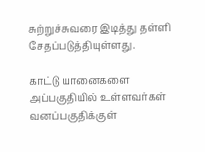சுற்றுச்சுவரை இடித்து தள்ளி சேதப்படுத்தியுள்ளது.

காட்டு யானைகளை அப்பகுதியில் உள்ளவர்கள் வனப்பகுதிக்குள்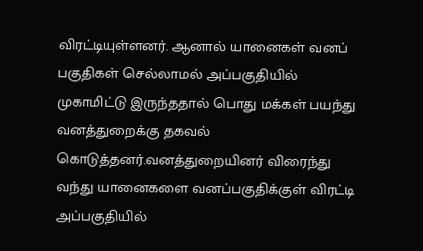விரட்டியுள்ளனர். ஆனால் யானைகள் வனப் பகுதிகள் செல்லாமல் அப்பகுதியில் முகாமிட்டு இருந்ததால் பொது மக்கள் பயந்து வனத்துறைக்கு தகவல் கொடுத்தனர்.வனத்துறையினர் விரைந்து வந்து யானைகளை வனப்பகுதிக்குள் விரட்டி அப்பகுதியில்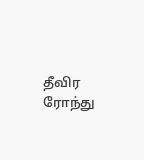தீவிர ரோந்து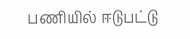பணியில் ஈடுபட்டு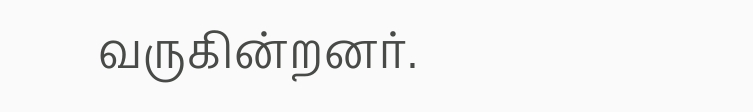வருகின்றனர்.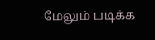மேலும் படிக்க